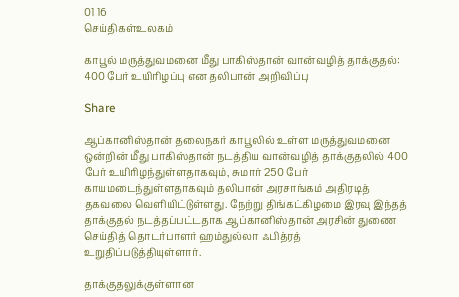01 16
செய்திகள்உலகம்

காபூல் மருத்துவமனை மீது பாகிஸ்தான் வான்வழித் தாக்குதல்: 400 பேர் உயிரிழப்பு என தலிபான் அறிவிப்பு

Share

ஆப்கானிஸ்தான் தலைநகர் காபூலில் உள்ள மருத்துவமனை ஒன்றின் மீது பாகிஸ்தான் நடத்திய வான்வழித் தாக்குதலில் 400 பேர் உயிரிழந்துள்ளதாகவும், சுமார் 250 பேர் காயமடைந்துள்ளதாகவும் தலிபான் அரசாங்கம் அதிரடித் தகவலை வெளியிட்டுள்ளது. நேற்று திங்கட்கிழமை இரவு இந்தத் தாக்குதல் நடத்தப்பட்டதாக ஆப்கானிஸ்தான் அரசின் துணை செய்தித் தொடர்பாளர் ஹம்துல்லா ஃபித்ரத் உறுதிப்படுத்தியுள்ளார்.

தாக்குதலுக்குள்ளான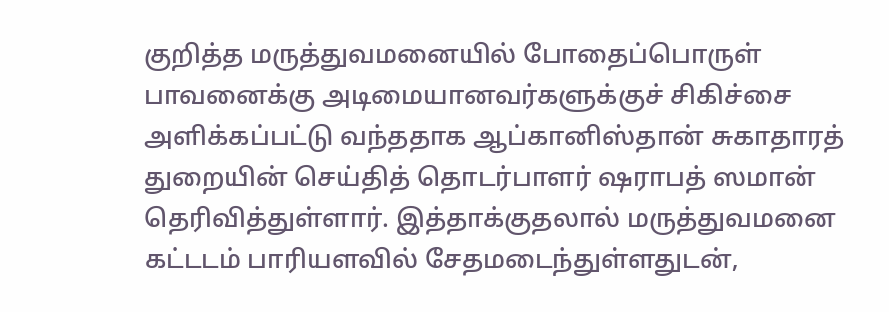குறித்த மருத்துவமனையில் போதைப்பொருள் பாவனைக்கு அடிமையானவர்களுக்குச் சிகிச்சை அளிக்கப்பட்டு வந்ததாக ஆப்கானிஸ்தான் சுகாதாரத் துறையின் செய்தித் தொடர்பாளர் ஷராபத் ஸமான் தெரிவித்துள்ளார். இத்தாக்குதலால் மருத்துவமனை கட்டடம் பாரியளவில் சேதமடைந்துள்ளதுடன்,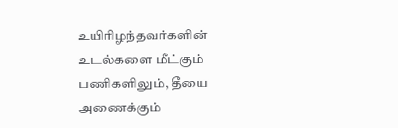உயிரிழந்தவர்களின் உடல்களை மீட்கும் பணிகளிலும், தீயை அணைக்கும்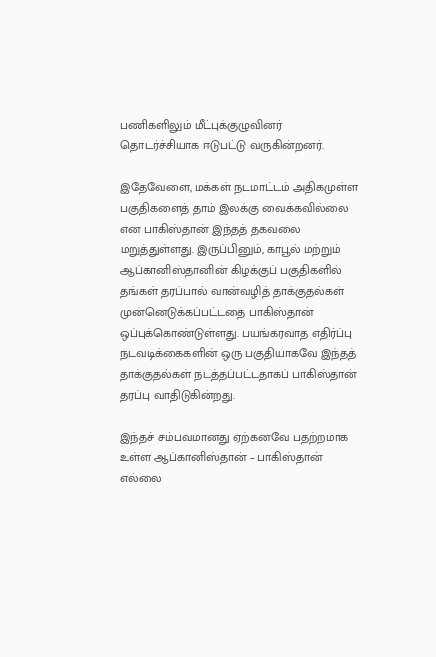பணிகளிலும் மீட்புக்குழுவினர் தொடர்ச்சியாக ஈடுபட்டு வருகின்றனர்.

இதேவேளை, மக்கள் நடமாட்டம் அதிகமுள்ள பகுதிகளைத் தாம் இலக்கு வைக்கவில்லை என பாகிஸ்தான் இந்தத் தகவலை மறுத்துள்ளது. இருப்பினும், காபூல் மற்றும் ஆப்கானிஸ்தானின் கிழக்குப் பகுதிகளில் தங்கள் தரப்பால் வான்வழித் தாக்குதல்கள் முன்னெடுக்கப்பட்டதை பாகிஸ்தான் ஒப்புக்கொண்டுள்ளது. பயங்கரவாத எதிர்ப்பு நடவடிக்கைகளின் ஒரு பகுதியாகவே இந்தத் தாக்குதல்கள் நடத்தப்பட்டதாகப் பாகிஸ்தான் தரப்பு வாதிடுகின்றது.

இந்தச் சம்பவமானது ஏற்கனவே பதற்றமாக உள்ள ஆப்கானிஸ்தான் – பாகிஸ்தான் எல்லை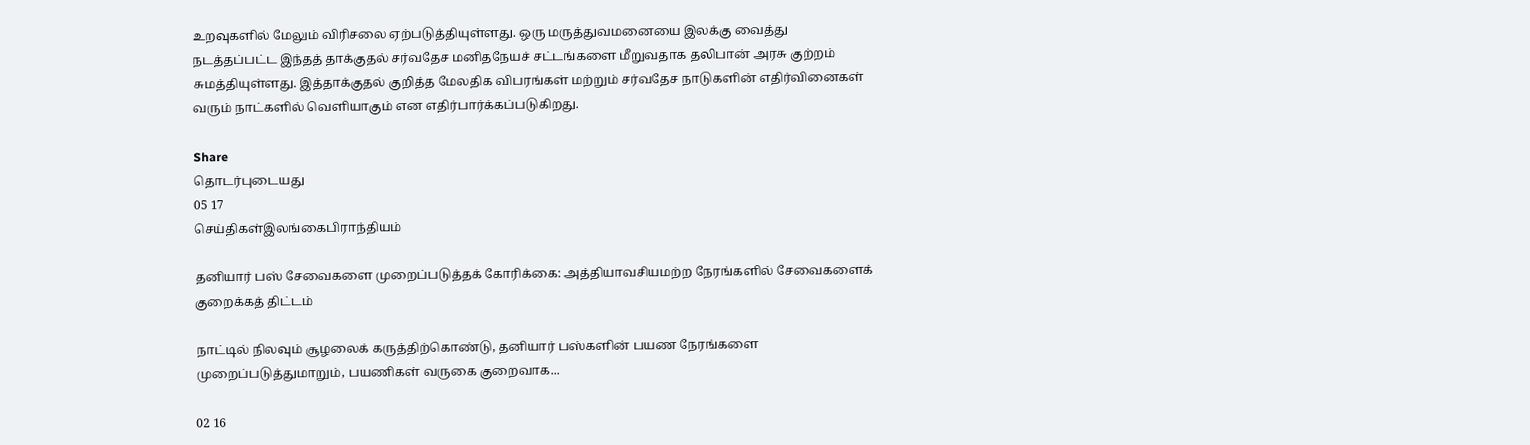உறவுகளில் மேலும் விரிசலை ஏற்படுத்தியுள்ளது. ஒரு மருத்துவமனையை இலக்கு வைத்து நடத்தப்பட்ட இந்தத் தாக்குதல் சர்வதேச மனிதநேயச் சட்டங்களை மீறுவதாக தலிபான் அரசு குற்றம் சுமத்தியுள்ளது. இத்தாக்குதல் குறித்த மேலதிக விபரங்கள் மற்றும் சர்வதேச நாடுகளின் எதிர்வினைகள் வரும் நாட்களில் வெளியாகும் என எதிர்பார்க்கப்படுகிறது.

Share
தொடர்புடையது
05 17
செய்திகள்இலங்கைபிராந்தியம்

தனியார் பஸ் சேவைகளை முறைப்படுத்தக் கோரிக்கை: அத்தியாவசியமற்ற நேரங்களில் சேவைகளைக் குறைக்கத் திட்டம்

நாட்டில் நிலவும் சூழலைக் கருத்திற்கொண்டு, தனியார் பஸ்களின் பயண நேரங்களை முறைப்படுத்துமாறும், பயணிகள் வருகை குறைவாக...

02 16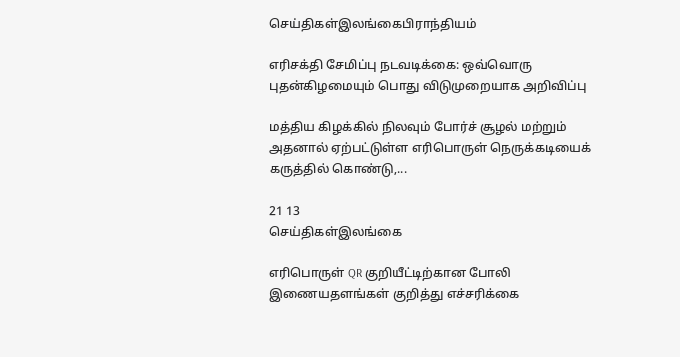செய்திகள்இலங்கைபிராந்தியம்

எரிசக்தி சேமிப்பு நடவடிக்கை: ஒவ்வொரு புதன்கிழமையும் பொது விடுமுறையாக அறிவிப்பு

மத்திய கிழக்கில் நிலவும் போர்ச் சூழல் மற்றும் அதனால் ஏற்பட்டுள்ள எரிபொருள் நெருக்கடியைக் கருத்தில் கொண்டு,...

21 13
செய்திகள்இலங்கை

எரிபொருள் QR குறியீட்டிற்கான போலி இணையதளங்கள் குறித்து எச்சரிக்கை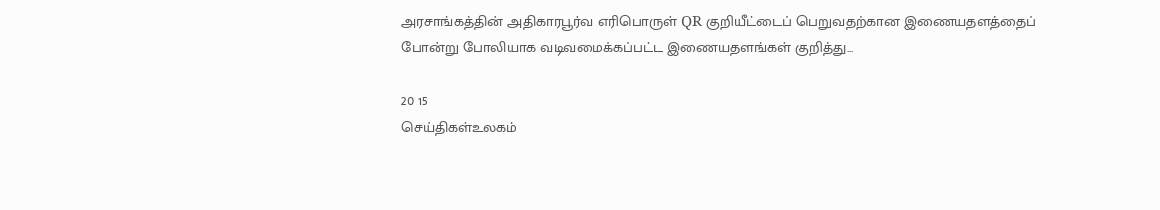அரசாங்கத்தின் அதிகாரபூர்வ எரிபொருள் QR குறியீட்டைப் பெறுவதற்கான இணையதளத்தைப் போன்று போலியாக வடிவமைக்கப்பட்ட இணையதளங்கள் குறித்து...

20 15
செய்திகள்உலகம்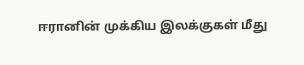ஈரானின் முக்கிய இலக்குகள் மீது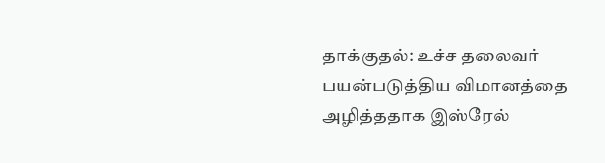தாக்குதல்: உச்ச தலைவர் பயன்படுத்திய விமானத்தை அழித்ததாக இஸ்ரேல்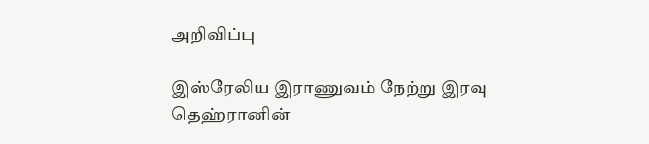அறிவிப்பு

இஸ்ரேலிய இராணுவம் நேற்று இரவு தெஹ்ரானின்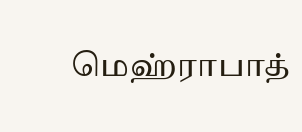மெஹ்ராபாத்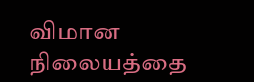விமான நிலையத்தை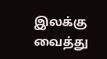இலக்கு வைத்து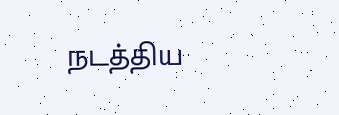நடத்திய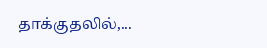தாக்குதலில்,...